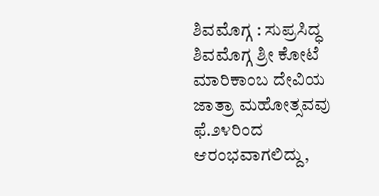ಶಿವಮೊಗ್ಗ : ಸುಪ್ರಸಿದ್ಧ ಶಿವಮೊಗ್ಗ ಶ್ರೀ ಕೋಟೆ ಮಾರಿಕಾಂಬ ದೇವಿಯ ಜಾತ್ರಾ ಮಹೋತ್ಸವವು ಫೆ.೨೪ರಿಂದ ಆರಂಭವಾಗಲಿದ್ದು,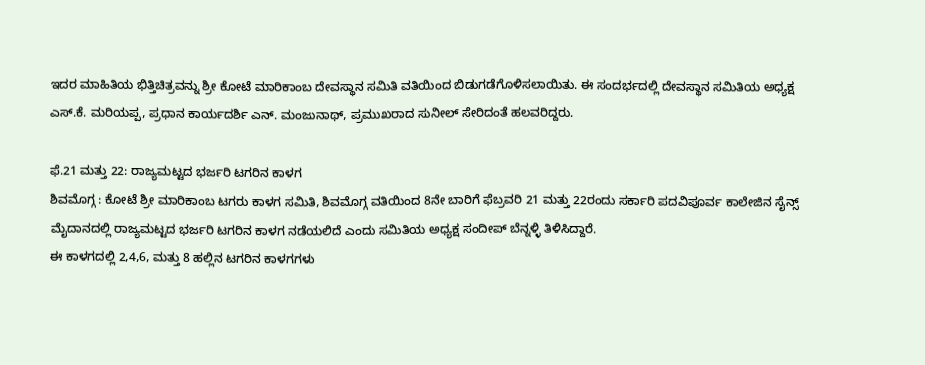ಇದರ ಮಾಹಿತಿಯ ಭಿತ್ತಿಚಿತ್ರವನ್ನು ಶ್ರೀ ಕೋಟೆ ಮಾರಿಕಾಂಬ ದೇವಸ್ಥಾನ ಸಮಿತಿ ವತಿಯಿಂದ ಬಿಡುಗಡೆಗೊಳಿಸಲಾಯಿತು. ಈ ಸಂದರ್ಭದಲ್ಲಿ ದೇವಸ್ಥಾನ ಸಮಿತಿಯ ಅಧ್ಯಕ್ಷ ಎಸ್.ಕೆ. ಮರಿಯಪ್ಪ, ಪ್ರಧಾನ ಕಾರ್ಯದರ್ಶಿ ಎನ್. ಮಂಜುನಾಥ್, ಪ್ರಮುಖರಾದ ಸುನೀಲ್ ಸೇರಿದಂತೆ ಹಲವರಿದ್ದರು.

ಫೆ.21 ಮತ್ತು 22: ರಾಜ್ಯಮಟ್ಟದ ಭರ್ಜರಿ ಟಗರಿನ ಕಾಳಗ
ಶಿವಮೊಗ್ಗ : ಕೋಟೆ ಶ್ರೀ ಮಾರಿಕಾಂಬ ಟಗರು ಕಾಳಗ ಸಮಿತಿ, ಶಿವಮೊಗ್ಗ ವತಿಯಿಂದ 8ನೇ ಬಾರಿಗೆ ಫೆಬ್ರವರಿ 21 ಮತ್ತು 22ರಂದು ಸರ್ಕಾರಿ ಪದವಿಪೂರ್ವ ಕಾಲೇಜಿನ ಸೈನ್ಸ್ ಮೈದಾನದಲ್ಲಿ ರಾಜ್ಯಮಟ್ಟದ ಭರ್ಜರಿ ಟಗರಿನ ಕಾಳಗ ನಡೆಯಲಿದೆ ಎಂದು ಸಮಿತಿಯ ಅಧ್ಯಕ್ಷ ಸಂದೀಪ್ ಬೆನ್ನಳ್ಳಿ ತಿಳಿಸಿದ್ದಾರೆ.
ಈ ಕಾಳಗದಲ್ಲಿ 2,4,6, ಮತ್ತು 8 ಹಲ್ಲಿನ ಟಗರಿನ ಕಾಳಗಗಳು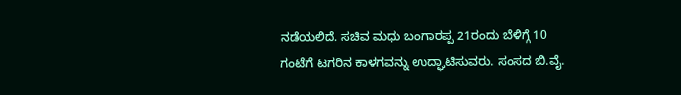ನಡೆಯಲಿದೆ. ಸಚಿವ ಮಧು ಬಂಗಾರಪ್ಪ 21ರಂದು ಬೆಳಿಗ್ಗೆ 10 ಗಂಟೆಗೆ ಟಗರಿನ ಕಾಳಗವನ್ನು ಉದ್ಘಾಟಿಸುವರು. ಸಂಸದ ಬಿ.ವೈ.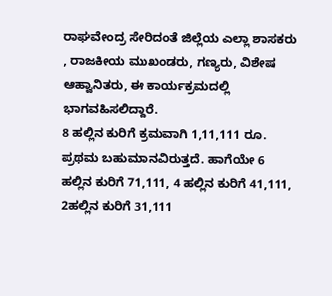ರಾಘವೇಂದ್ರ ಸೇರಿದಂತೆ ಜಿಲ್ಲೆಯ ಎಲ್ಲಾ ಶಾಸಕರು , ರಾಜಕೀಯ ಮುಖಂಡರು, ಗಣ್ಯರು, ವಿಶೇಷ ಆಹ್ವಾನಿತರು, ಈ ಕಾರ್ಯಕ್ರಮದಲ್ಲಿ ಭಾಗವಹಿಸಲಿದ್ದಾರೆ.
8 ಹಲ್ಲಿನ ಕುರಿಗೆ ಕ್ರಮವಾಗಿ 1,11,111 ರೂ. ಪ್ರಥಮ ಬಹುಮಾನವಿರುತ್ತದೆ. ಹಾಗೆಯೇ 6 ಹಲ್ಲಿನ ಕುರಿಗೆ 71,111, 4 ಹಲ್ಲಿನ ಕುರಿಗೆ 41,111, 2ಹಲ್ಲಿನ ಕುರಿಗೆ 31,111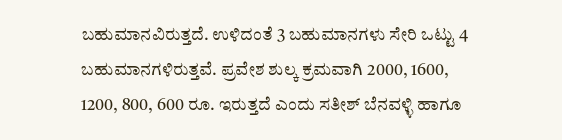ಬಹುಮಾನವಿರುತ್ತದೆ. ಉಳಿದಂತೆ 3 ಬಹುಮಾನಗಳು ಸೇರಿ ಒಟ್ಟು 4 ಬಹುಮಾನಗಳಿರುತ್ತವೆ. ಪ್ರವೇಶ ಶುಲ್ಕ ಕ್ರಮವಾಗಿ 2000, 1600, 1200, 800, 600 ರೂ. ಇರುತ್ತದೆ ಎಂದು ಸತೀಶ್ ಬೆನವಳ್ಳಿ ಹಾಗೂ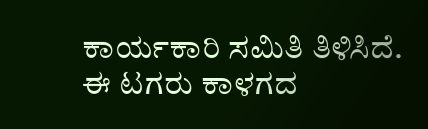ಕಾರ್ಯಕಾರಿ ಸಮಿತಿ ತಿಳಿಸಿದೆ.
ಈ ಟಗರು ಕಾಳಗದ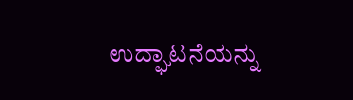ಉದ್ಘಾಟನೆಯನ್ನು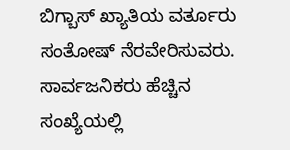ಬಿಗ್ಬಾಸ್ ಖ್ಯಾತಿಯ ವರ್ತೂರು ಸಂತೋಷ್ ನೆರವೇರಿಸುವರು. ಸಾರ್ವಜನಿಕರು ಹೆಚ್ಚಿನ ಸಂಖ್ಯೆಯಲ್ಲಿ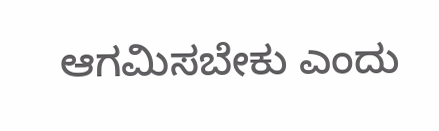ಆಗಮಿಸಬೇಕು ಎಂದು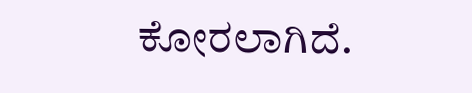ಕೋರಲಾಗಿದೆ.